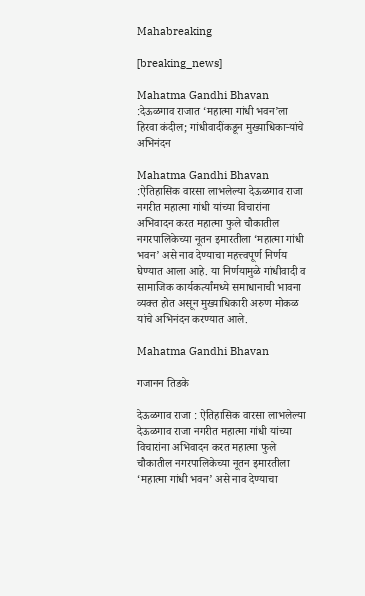Mahabreaking

[breaking_news]

Mahatma Gandhi Bhavan :देऊळगाव राजात ‘महात्मा गांधी भवन’ला हिरवा कंदील; गांधीवादींकडून मुख्याधिकाऱ्यांचे अभिनंदन

Mahatma Gandhi Bhavan :ऐतिहासिक वारसा लाभलेल्या देऊळगाव राजा नगरीत महात्मा गांधी यांच्या विचारांना अभिवादन करत महात्मा फुले चौकातील नगरपालिकेच्या नूतन इमारतीला ‘महात्मा गांधी भवन’ असे नाव देण्याचा महत्त्वपूर्ण निर्णय घेण्यात आला आहे. या निर्णयामुळे गांधीवादी व सामाजिक कार्यकर्त्यांमध्ये समाधानाची भावना व्यक्त होत असून मुख्याधिकारी अरुण मोकळ यांचे अभिनंदन करण्यात आले.

Mahatma Gandhi Bhavan

गजानन तिडके

देऊळगाव राजा : ऐतिहासिक वारसा लाभलेल्या देऊळगाव राजा नगरीत महात्मा गांधी यांच्या विचारांना अभिवादन करत महात्मा फुले चौकातील नगरपालिकेच्या नूतन इमारतीला ‘महात्मा गांधी भवन’ असे नाव देण्याचा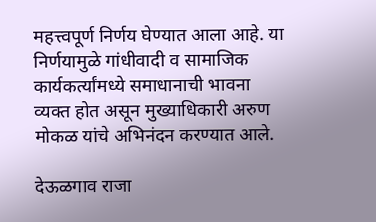महत्त्वपूर्ण निर्णय घेण्यात आला आहे. या निर्णयामुळे गांधीवादी व सामाजिक कार्यकर्त्यांमध्ये समाधानाची भावना व्यक्त होत असून मुख्याधिकारी अरुण मोकळ यांचे अभिनंदन करण्यात आले.

देऊळगाव राजा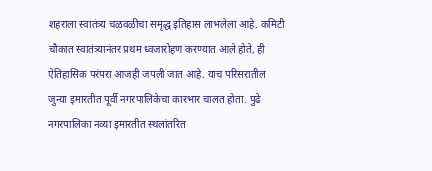शहराला स्वातंत्र्य चळवळीचा समृद्ध इतिहास लाभलेला आहे. कमिटी चौकात स्वातंत्र्यानंतर प्रथम ध्वजारोहण करण्यात आले होते, ही ऐतिहासिक परंपरा आजही जपली जात आहे. याच परिसरातील जुन्या इमारतीत पूर्वी नगरपालिकेचा कारभार चालत होता. पुढे नगरपालिका नव्या इमारतीत स्थलांतरित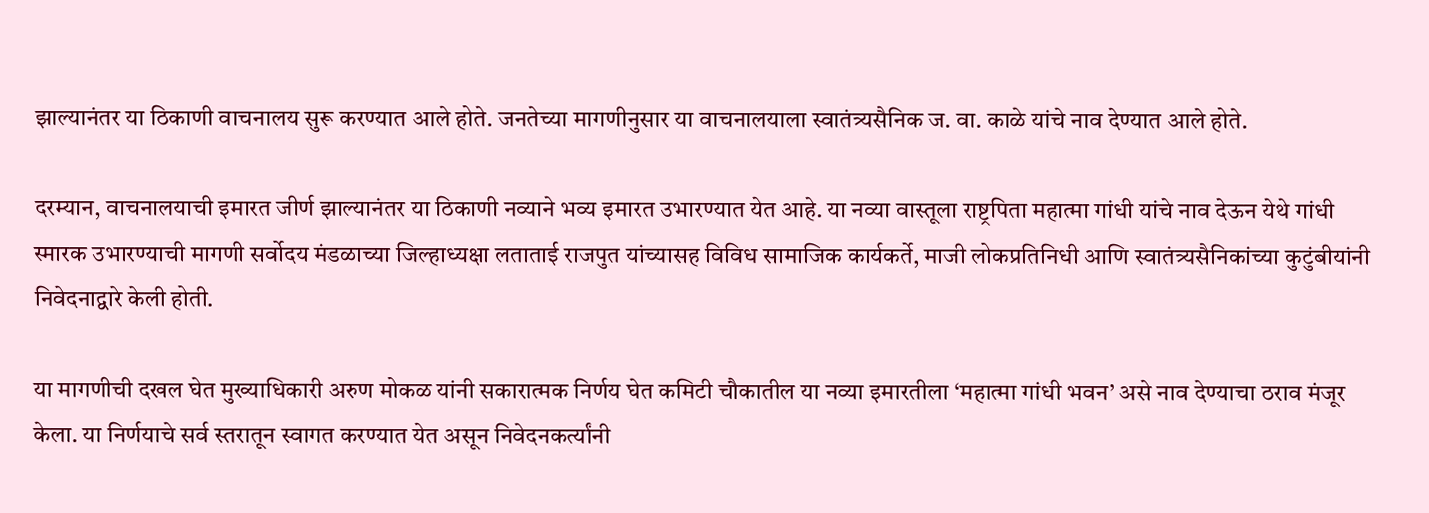झाल्यानंतर या ठिकाणी वाचनालय सुरू करण्यात आले होते. जनतेच्या मागणीनुसार या वाचनालयाला स्वातंत्र्यसैनिक ज. वा. काळे यांचे नाव देण्यात आले होते.

दरम्यान, वाचनालयाची इमारत जीर्ण झाल्यानंतर या ठिकाणी नव्याने भव्य इमारत उभारण्यात येत आहे. या नव्या वास्तूला राष्ट्रपिता महात्मा गांधी यांचे नाव देऊन येथे गांधी स्मारक उभारण्याची मागणी सर्वोदय मंडळाच्या जिल्हाध्यक्षा लताताई राजपुत यांच्यासह विविध सामाजिक कार्यकर्ते, माजी लोकप्रतिनिधी आणि स्वातंत्र्यसैनिकांच्या कुटुंबीयांनी निवेदनाद्वारे केली होती.

या मागणीची दखल घेत मुख्याधिकारी अरुण मोकळ यांनी सकारात्मक निर्णय घेत कमिटी चौकातील या नव्या इमारतीला ‘महात्मा गांधी भवन’ असे नाव देण्याचा ठराव मंजूर केला. या निर्णयाचे सर्व स्तरातून स्वागत करण्यात येत असून निवेदनकर्त्यांनी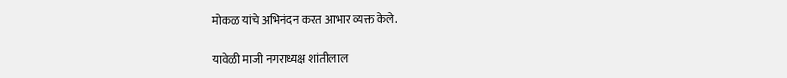मोकळ यांचे अभिनंदन करत आभार व्यक्त केले.

यावेळी माजी नगराध्यक्ष शांतीलाल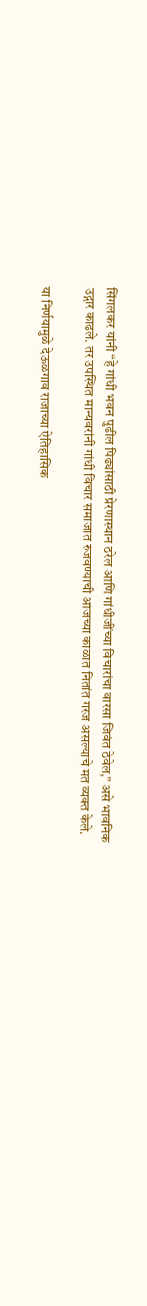सिंगलकर यांनी “हे गांधी भवन पुढील पिढ्यांसाठी प्रेरणास्थान ठरेल आणि गांधीजींच्या विचारांचा वारसा जिवंत ठेवेल,” असे भावनिक उद्गार काढले. तर उपस्थित मान्यवरांनी गांधी विचार समाजात रुजवण्याची आजच्या काळात नितांत गरज असल्याचे मत व्यक्त केले.

या निर्णयामुळे देऊळगाव राजाच्या ऐतिहासिक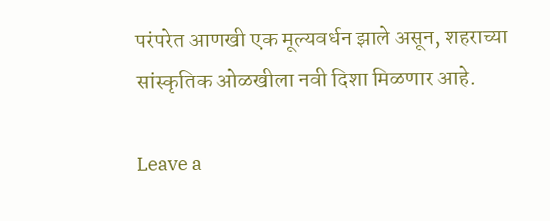परंपरेत आणखी एक मूल्यवर्धन झाले असून, शहराच्या सांस्कृतिक ओळखीला नवी दिशा मिळणार आहे.

Leave a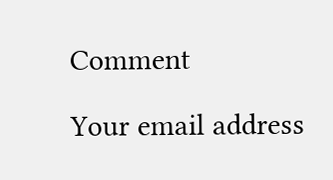Comment

Your email address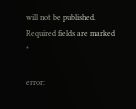will not be published. Required fields are marked *

error: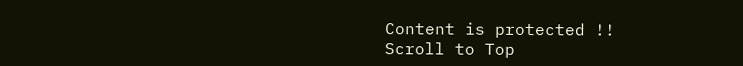Content is protected !!
Scroll to Top